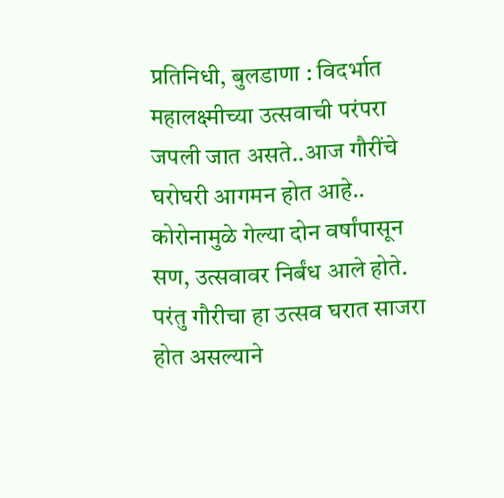प्रतिनिधी, बुलडाणा : विदर्भात महालक्ष्मीच्या उत्सवाची परंपरा जपली जात असते..आज गौरींचे घरोघरी आगमन होत आहे.. कोरोनामुळे गेल्या दोन वर्षांपासून सण, उत्सवावर निर्बंध आले होते. परंतु गौरीचा हा उत्सव घरात साजरा होत असल्याने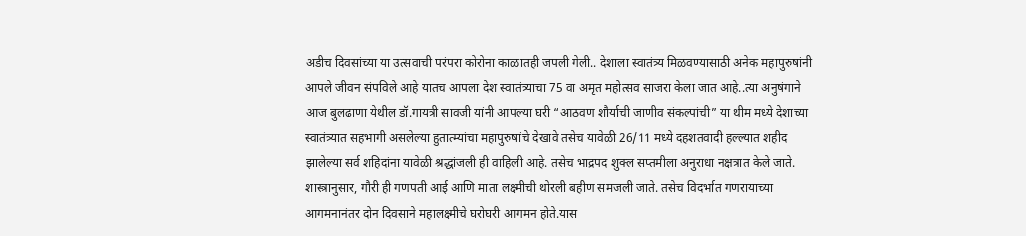अडीच दिवसांच्या या उत्सवाची परंपरा कोरोना काळातही जपली गेली.. देशाला स्वातंत्र्य मिळवण्यासाठी अनेक महापुरुषांनी आपले जीवन संपविले आहे यातच आपला देश स्वातंत्र्याचा 75 वा अमृत महोत्सव साजरा केला जात आहे..त्या अनुषंगाने आज बुलढाणा येथील डॉ.गायत्री सावजी यांनी आपल्या घरी “आठवण शौर्याची जाणीव संकल्पांची” या थीम मध्ये देशाच्या स्वातंत्र्यात सहभागी असलेल्या हुतात्म्यांचा महापुरुषांचे देखावे तसेच यावेळी 26/11 मध्ये दहशतवादी हल्ल्यात शहीद झालेल्या सर्व शहिदांना यावेळी श्रद्धांजली ही वाहिली आहे. तसेच भाद्रपद शुक्ल सप्तमीला अनुराधा नक्षत्रात केले जाते. शास्त्रानुसार, गौरी ही गणपती आई आणि माता लक्ष्मीची थोरली बहीण समजली जाते. तसेच विदर्भात गणरायाच्या आगमनानंतर दोन दिवसाने महालक्ष्मीचे घरोघरी आगमन होते.यास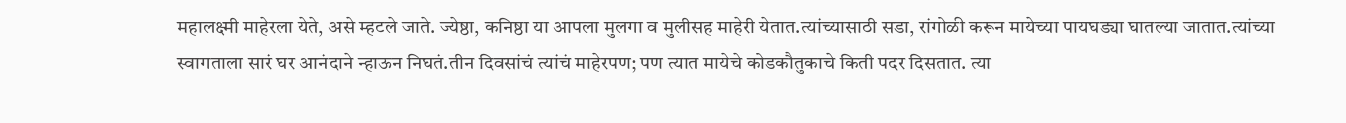महालक्ष्मी माहेरला येते, असे म्हटले जाते. ज्येष्ठा, कनिष्ठा या आपला मुलगा व मुलीसह माहेरी येतात.त्यांच्यासाठी सडा, रांगोळी करून मायेच्या पायघड्या घातल्या जातात.त्यांच्या स्वागताला सारं घर आनंदाने न्हाऊन निघतं.तीन दिवसांचं त्यांचं माहेरपण; पण त्यात मायेचे कोडकौतुकाचे किती पदर दिसतात. त्या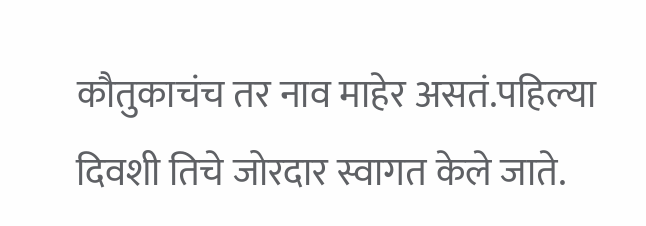कौतुकाचंच तर नाव माहेर असतं.पहिल्या दिवशी तिचे जोरदार स्वागत केले जाते.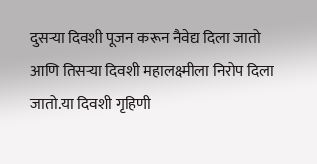दुसऱ्या दिवशी पूजन करून नैवेद्य दिला जातो आणि तिसऱ्या दिवशी महालक्ष्मीला निरोप दिला जातो.या दिवशी गृहिणी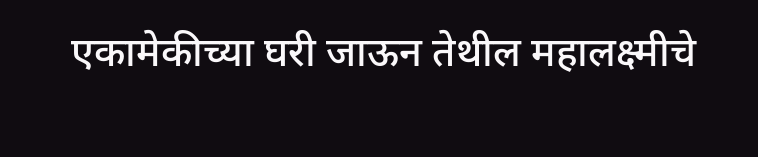एकामेकीच्या घरी जाऊन तेथील महालक्ष्मीचे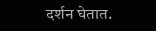दर्शन घेतात.